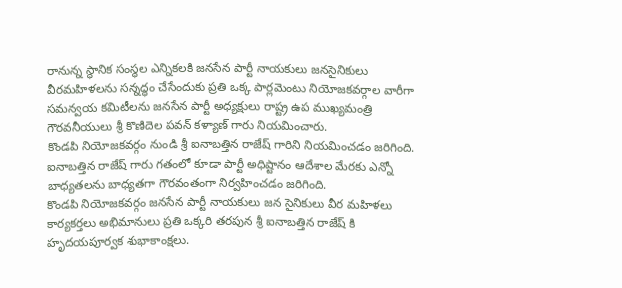రానున్న స్థానిక సంస్థల ఎన్నికలకి జనసేన పార్టీ నాయకులు జనసైనికులు వీరమహిళలను సన్నద్ధం చేసేందుకు ప్రతి ఒక్క పార్లమెంటు నియోజకవర్గాల వారీగా సమన్వయ కమిటీలను జనసేన పార్టీ అధ్యక్షులు రాష్ట్ర ఉప ముఖ్యమంత్రి గౌరవనీయులు శ్రీ కొణిదెల పవన్ కళ్యాణ్ గారు నియమించారు.
కొండపి నియోజకవర్గం నుండి శ్రీ ఐనాబత్తిన రాజేష్ గారిని నియమించడం జరిగింది.
ఐనాబత్తిన రాజేష్ గారు గతంలో కూడా పార్టీ అధిష్టానం ఆదేశాల మేరకు ఎన్నో బాధ్యతలను బాధ్యతగా గౌరవంతంగా నిర్వహించడం జరిగింది.
కొండపి నియోజకవర్గం జనసేన పార్టీ నాయకులు జన సైనికులు వీర మహిళలు కార్యకర్తలు అభిమానులు ప్రతి ఒక్కరి తరపున శ్రీ ఐనాబత్తిన రాజేష్ కి హృదయపూర్వక శుభాకాంక్షలు.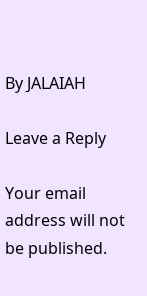By JALAIAH

Leave a Reply

Your email address will not be published.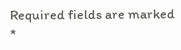Required fields are marked *